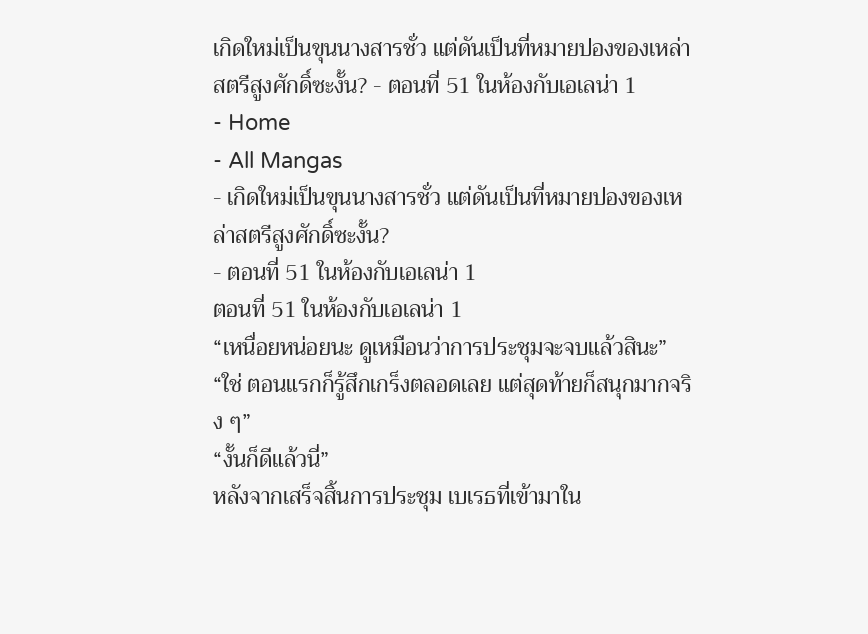เกิดใหม่เป็นขุนนางสารชั่ว แต่ดันเป็นที่หมายปองของเหล่าสตรีสูงศักดิ์ซะงั้น? - ตอนที่ 51 ในห้องกับเอเลน่า 1
- Home
- All Mangas
- เกิดใหม่เป็นขุนนางสารชั่ว แต่ดันเป็นที่หมายปองของเหล่าสตรีสูงศักดิ์ซะงั้น?
- ตอนที่ 51 ในห้องกับเอเลน่า 1
ตอนที่ 51 ในห้องกับเอเลน่า 1
“เหนื่อยหน่อยนะ ดูเหมือนว่าการประชุมจะจบแล้วสินะ”
“ใช่ ตอนแรกก็รู้สึกเกร็งตลอดเลย แต่สุดท้ายก็สนุกมากจริง ๆ”
“งั้นก็ดีแล้วนี่”
หลังจากเสร็จสิ้นการประชุม เบเรธที่เข้ามาใน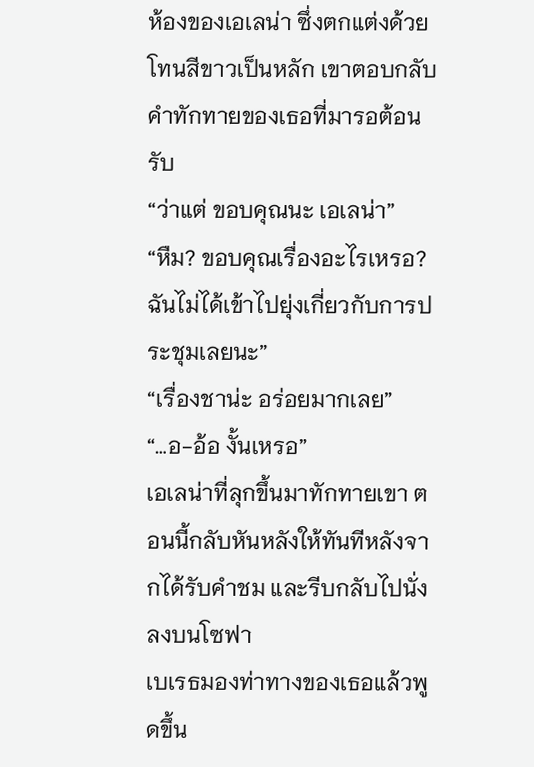ห้องของเอเลน่า ซึ่งตกแต่งด้วยโทนสีขาวเป็นหลัก เขาตอบกลับคำทักทายของเธอที่มารอต้อนรับ
“ว่าแต่ ขอบคุณนะ เอเลน่า”
“หืม? ขอบคุณเรื่องอะไรเหรอ? ฉันไม่ได้เข้าไปยุ่งเกี่ยวกับการประชุมเลยนะ”
“เรื่องชาน่ะ อร่อยมากเลย”
“…อ-อ้อ งั้นเหรอ”
เอเลน่าที่ลุกขึ้นมาทักทายเขา ตอนนี้กลับหันหลังให้ทันทีหลังจากได้รับคำชม และรีบกลับไปนั่งลงบนโซฟา
เบเรธมองท่าทางของเธอแล้วพูดขึ้น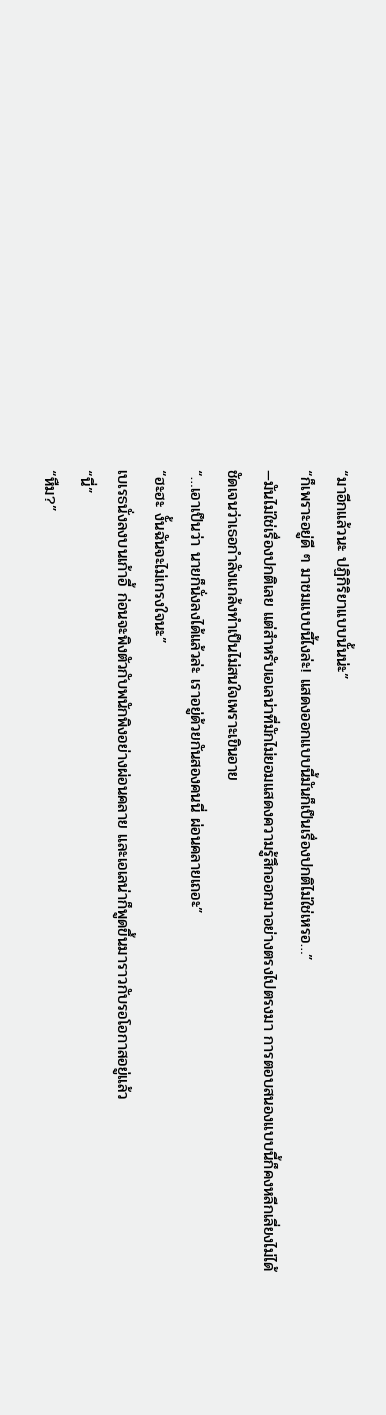“มาอีกแล้วนะ ปฏิกิริยาแบบนั้นน่ะ”
“ก็เพราะอยู่ดี ๆ มาชมแบบนี้ไงล่ะ! แสดงออกแบบนี้มันก็เป็นเรื่องปกติไม่ใช่เหรอ…”
—มันไม่ใช่เรื่องปกติเลย แต่สำหรับเอเลน่าที่มักไม่ยอมแสดงความรู้สึกออกมาอย่างตรงไปตรงมา การตอบสนองแบบนี้ก็คงหลีกเลี่ยงไม่ได้
ชัดเจนว่าเธอกำลังแกล้งทำเป็นไม่สนใจเพราะเขินอาย
“…เอาเป็นว่า นายก็นั่งลงได้แล้วล่ะ เราอยู่ด้วยกันสองคนนี่ ผ่อนคลายเถอะ”
“ฮะฮะ งั้นฉันจะไม่เกรงใจนะ”
เบเรธนั่งลงบนเก้าอี้ ก่อนจะพิงตัวกับพนักพิงอย่างผ่อนคลาย และเอเลน่าก็พูดขึ้นมาราวกับรอโอกาสอยู่แล้ว
“นี่”
“หืม?”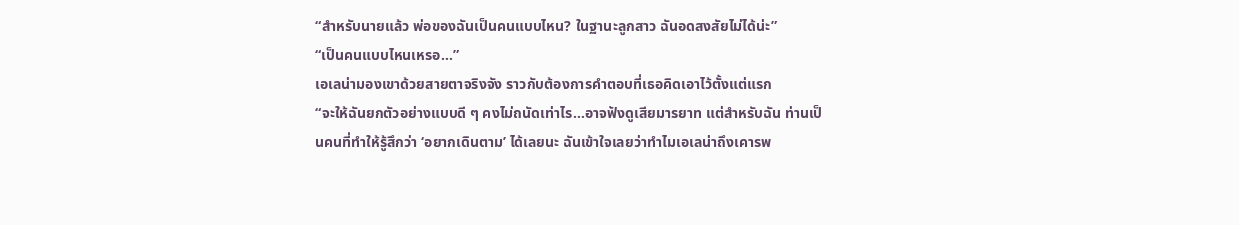“สำหรับนายแล้ว พ่อของฉันเป็นคนแบบไหน? ในฐานะลูกสาว ฉันอดสงสัยไม่ได้น่ะ”
“เป็นคนแบบไหนเหรอ…”
เอเลน่ามองเขาด้วยสายตาจริงจัง ราวกับต้องการคำตอบที่เธอคิดเอาไว้ตั้งแต่แรก
“จะให้ฉันยกตัวอย่างแบบดี ๆ คงไม่ถนัดเท่าไร…อาจฟังดูเสียมารยาท แต่สำหรับฉัน ท่านเป็นคนที่ทำให้รู้สึกว่า ‘อยากเดินตาม’ ได้เลยนะ ฉันเข้าใจเลยว่าทำไมเอเลน่าถึงเคารพ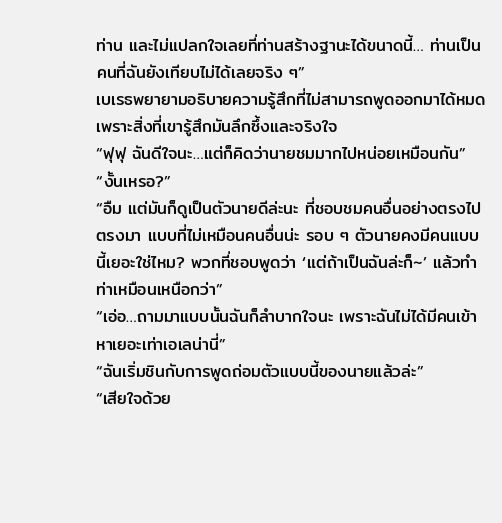ท่าน และไม่แปลกใจเลยที่ท่านสร้างฐานะได้ขนาดนี้… ท่านเป็นคนที่ฉันยังเทียบไม่ได้เลยจริง ๆ”
เบเรธพยายามอธิบายความรู้สึกที่ไม่สามารถพูดออกมาได้หมด เพราะสิ่งที่เขารู้สึกมันลึกซึ้งและจริงใจ
“ฟุฟุ ฉันดีใจนะ…แต่ก็คิดว่านายชมมากไปหน่อยเหมือนกัน”
“งั้นเหรอ?”
“อืม แต่มันก็ดูเป็นตัวนายดีล่ะนะ ที่ชอบชมคนอื่นอย่างตรงไปตรงมา แบบที่ไม่เหมือนคนอื่นน่ะ รอบ ๆ ตัวนายคงมีคนแบบนี้เยอะใช่ไหม? พวกที่ชอบพูดว่า ‘แต่ถ้าเป็นฉันล่ะก็~’ แล้วทำท่าเหมือนเหนือกว่า”
“เอ่อ…ถามมาแบบนั้นฉันก็ลำบากใจนะ เพราะฉันไม่ได้มีคนเข้าหาเยอะเท่าเอเลน่านี่”
“ฉันเริ่มชินกับการพูดถ่อมตัวแบบนี้ของนายแล้วล่ะ”
“เสียใจด้วย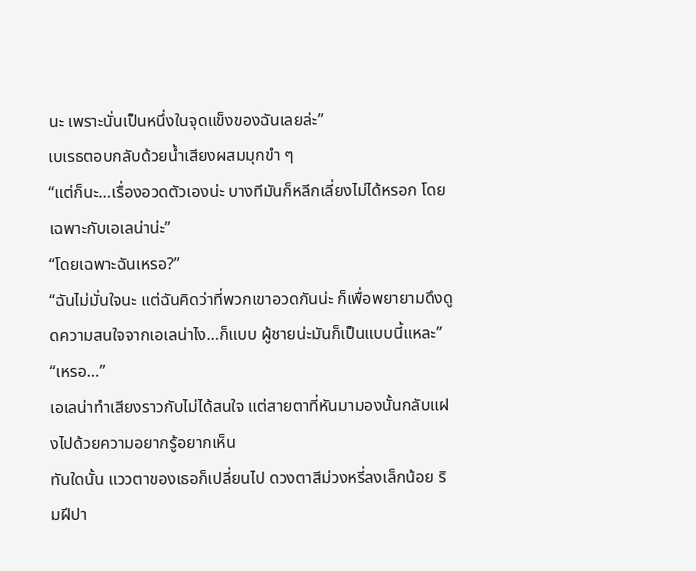นะ เพราะนั่นเป็นหนึ่งในจุดแข็งของฉันเลยล่ะ”
เบเรธตอบกลับด้วยน้ำเสียงผสมมุกขำ ๆ
“แต่ก็นะ…เรื่องอวดตัวเองน่ะ บางทีมันก็หลีกเลี่ยงไม่ได้หรอก โดยเฉพาะกับเอเลน่าน่ะ”
“โดยเฉพาะฉันเหรอ?”
“ฉันไม่มั่นใจนะ แต่ฉันคิดว่าที่พวกเขาอวดกันน่ะ ก็เพื่อพยายามดึงดูดความสนใจจากเอเลน่าไง…ก็แบบ ผู้ชายน่ะมันก็เป็นแบบนี้แหละ”
“เหรอ…”
เอเลน่าทำเสียงราวกับไม่ได้สนใจ แต่สายตาที่หันมามองนั้นกลับแฝงไปด้วยความอยากรู้อยากเห็น
ทันใดนั้น แววตาของเธอก็เปลี่ยนไป ดวงตาสีม่วงหรี่ลงเล็กน้อย ริมฝีปา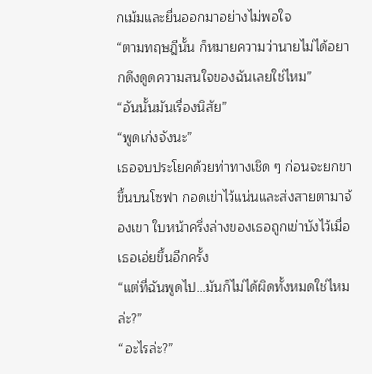กเม้มและยื่นออกมาอย่างไม่พอใจ
“ตามทฤษฎีนั้น ก็หมายความว่านายไม่ได้อยากดึงดูดความสนใจของฉันเลยใช่ไหม”
“อันนั้นมันเรื่องนิสัย”
“พูดเก่งจังนะ”
เธอจบประโยคด้วยท่าทางเชิด ๆ ก่อนจะยกขาขึ้นบนโซฟา กอดเข่าไว้แน่นและส่งสายตามาจ้องเขา ใบหน้าครึ่งล่างของเธอถูกเข่าบังไว้เมื่อเธอเอ่ยขึ้นอีกครั้ง
“แต่ที่ฉันพูดไป…มันก็ไม่ได้ผิดทั้งหมดใช่ไหมล่ะ?”
“อะไรล่ะ?”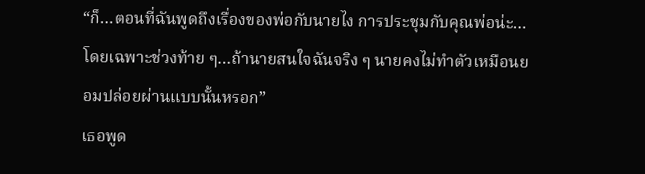“ก็…ตอนที่ฉันพูดถึงเรื่องของพ่อกับนายไง การประชุมกับคุณพ่อน่ะ…โดยเฉพาะช่วงท้าย ๆ…ถ้านายสนใจฉันจริง ๆ นายคงไม่ทำตัวเหมือนยอมปล่อยผ่านแบบนั้นหรอก”
เธอพูด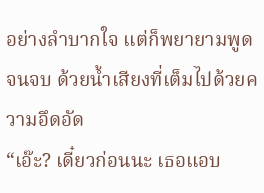อย่างลำบากใจ แต่ก็พยายามพูดจนจบ ด้วยน้ำเสียงที่เต็มไปด้วยความอึดอัด
“เอ๊ะ? เดี๋ยวก่อนนะ เธอแอบ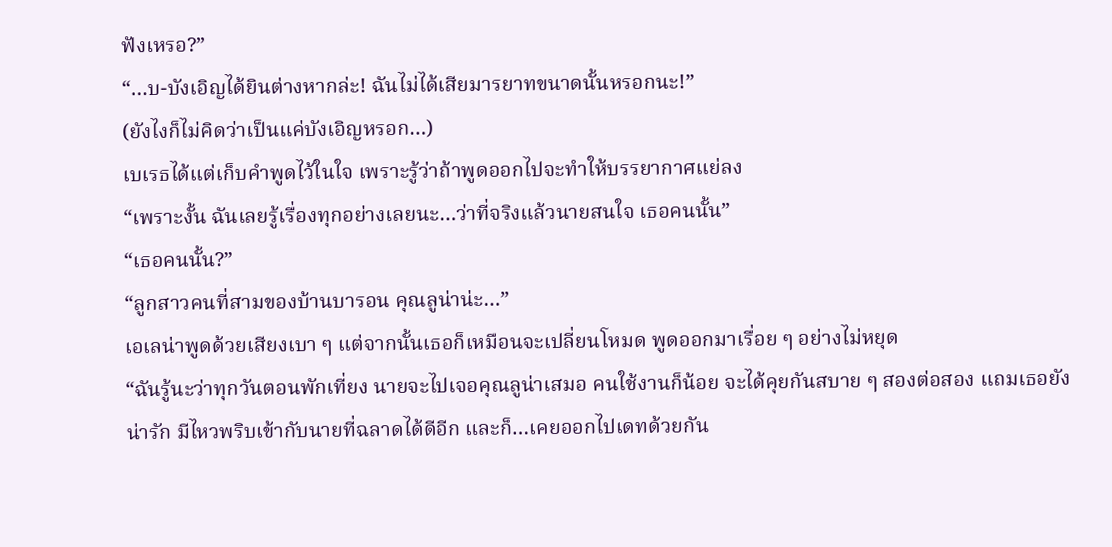ฟังเหรอ?”
“…บ-บังเอิญได้ยินต่างหากล่ะ! ฉันไม่ได้เสียมารยาทขนาดนั้นหรอกนะ!”
(ยังไงก็ไม่คิดว่าเป็นแค่บังเอิญหรอก…)
เบเรธได้แต่เก็บคำพูดไว้ในใจ เพราะรู้ว่าถ้าพูดออกไปจะทำให้บรรยากาศแย่ลง
“เพราะงั้น ฉันเลยรู้เรื่องทุกอย่างเลยนะ…ว่าที่จริงแล้วนายสนใจ เธอคนนั้น”
“เธอคนนั้น?”
“ลูกสาวคนที่สามของบ้านบารอน คุณลูน่าน่ะ…”
เอเลน่าพูดด้วยเสียงเบา ๆ แต่จากนั้นเธอก็เหมือนจะเปลี่ยนโหมด พูดออกมาเรื่อย ๆ อย่างไม่หยุด
“ฉันรู้นะว่าทุกวันตอนพักเที่ยง นายจะไปเจอคุณลูน่าเสมอ คนใช้งานก็น้อย จะได้คุยกันสบาย ๆ สองต่อสอง แถมเธอยังน่ารัก มีไหวพริบเข้ากับนายที่ฉลาดได้ดีอีก และก็…เคยออกไปเดทด้วยกัน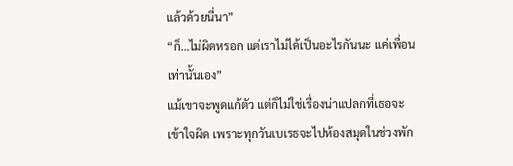แล้วด้วยนี่นา”
“ก็…ไม่ผิดหรอก แต่เราไม่ได้เป็นอะไรกันนะ แค่เพื่อนเท่านั้นเอง”
แม้เขาจะพูดแก้ตัว แต่ก็ไม่ใช่เรื่องน่าแปลกที่เธอจะเข้าใจผิด เพราะทุกวันเบเรธจะไปห้องสมุดในช่วงพัก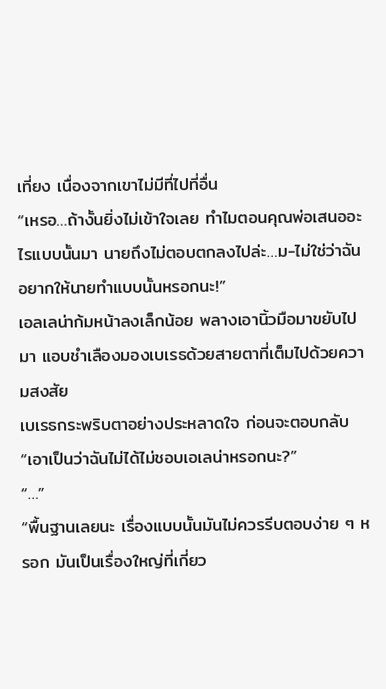เที่ยง เนื่องจากเขาไม่มีที่ไปที่อื่น
“เหรอ…ถ้างั้นยิ่งไม่เข้าใจเลย ทำไมตอนคุณพ่อเสนออะไรแบบนั้นมา นายถึงไม่ตอบตกลงไปล่ะ…ม-ไม่ใช่ว่าฉันอยากให้นายทำแบบนั้นหรอกนะ!”
เอลเลน่าก้มหน้าลงเล็กน้อย พลางเอานิ้วมือมาขยับไปมา แอบชำเลืองมองเบเรธด้วยสายตาที่เต็มไปด้วยความสงสัย
เบเรธกระพริบตาอย่างประหลาดใจ ก่อนจะตอบกลับ
“เอาเป็นว่าฉันไม่ได้ไม่ชอบเอเลน่าหรอกนะ?”
“…”
“พื้นฐานเลยนะ เรื่องแบบนั้นมันไม่ควรรีบตอบง่าย ๆ หรอก มันเป็นเรื่องใหญ่ที่เกี่ยว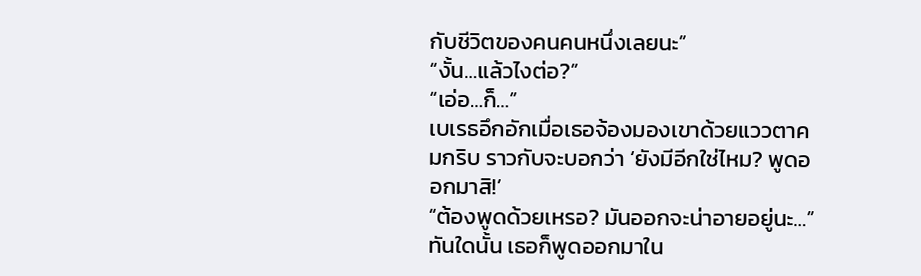กับชีวิตของคนคนหนึ่งเลยนะ”
“งั้น…แล้วไงต่อ?”
“เอ่อ…ก็…”
เบเรธอึกอักเมื่อเธอจ้องมองเขาด้วยแววตาคมกริบ ราวกับจะบอกว่า ‘ยังมีอีกใช่ไหม? พูดออกมาสิ!’
“ต้องพูดด้วยเหรอ? มันออกจะน่าอายอยู่นะ…”
ทันใดนั้น เธอก็พูดออกมาใน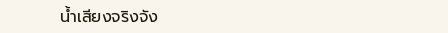น้ำเสียงจริงจัง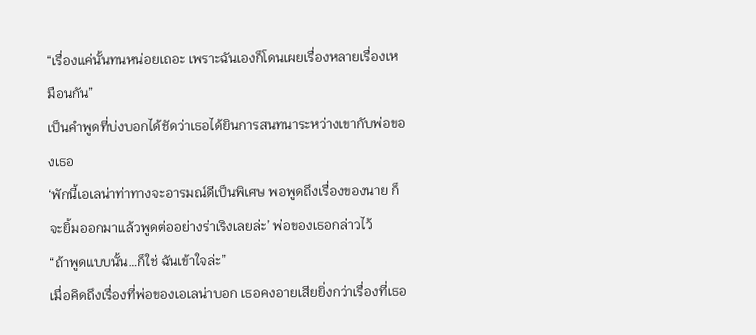“เรื่องแค่นั้นทนหน่อยเถอะ เพราะฉันเองก็โดนเผยเรื่องหลายเรื่องเหมือนกัน”
เป็นคำพูดที่บ่งบอกได้ชัดว่าเธอได้ยินการสนทนาระหว่างเขากับพ่อของเธอ
‘พักนี้เอเลน่าท่าทางจะอารมณ์ดีเป็นพิเศษ พอพูดถึงเรื่องของนาย ก็จะยิ้มออกมาแล้วพูดต่ออย่างร่าเริงเลยล่ะ’ พ่อของเธอกล่าวไว้
“ถ้าพูดแบบนั้น…ก็ใช่ ฉันเข้าใจล่ะ”
เมื่อคิดถึงเรื่องที่พ่อของเอเลน่าบอก เธอคงอายเสียยิ่งกว่าเรื่องที่เธอ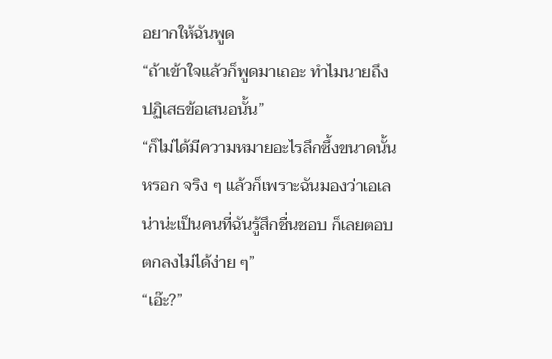อยากให้ฉันพูด
“ถ้าเข้าใจแล้วก็พูดมาเถอะ ทำไมนายถึงปฏิเสธข้อเสนอนั้น”
“ก็ไม่ได้มีความหมายอะไรลึกซึ้งขนาดนั้นหรอก จริง ๆ แล้วก็เพราะฉันมองว่าเอเลน่าน่ะเป็นคนที่ฉันรู้สึกชื่นชอบ ก็เลยตอบตกลงไม่ได้ง่าย ๆ”
“เอ๊ะ?”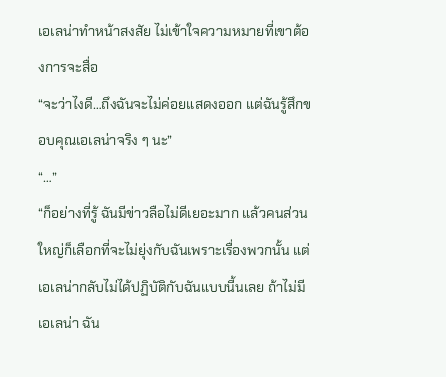เอเลน่าทำหน้าสงสัย ไม่เข้าใจความหมายที่เขาต้องการจะสื่อ
“จะว่าไงดี…ถึงฉันจะไม่ค่อยแสดงออก แต่ฉันรู้สึกขอบคุณเอเลน่าจริง ๆ นะ”
“…”
“ก็อย่างที่รู้ ฉันมีข่าวลือไม่ดีเยอะมาก แล้วคนส่วนใหญ่ก็เลือกที่จะไม่ยุ่งกับฉันเพราะเรื่องพวกนั้น แต่เอเลน่ากลับไม่ได้ปฏิบัติกับฉันแบบนี้นเลย ถ้าไม่มีเอเลน่า ฉัน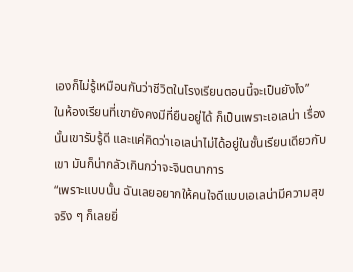เองก็ไม่รู้เหมือนกันว่าชีวิตในโรงเรียนตอนนี้จะเป็นยังไง”
ในห้องเรียนที่เขายังคงมีที่ยืนอยู่ได้ ก็เป็นเพราะเอเลน่า เรื่องนั้นเขารับรู้ดี และแค่คิดว่าเอเลน่าไม่ได้อยู่ในชั้นเรียนเดียวกับเขา มันก็น่ากลัวเกินกว่าจะจินตนาการ
“เพราะแบบนั้น ฉันเลยอยากให้คนใจดีแบบเอเลน่ามีความสุขจริง ๆ ก็เลยยิ่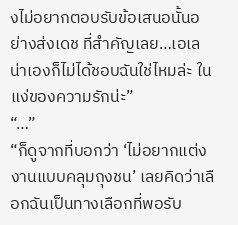งไม่อยากตอบรับข้อเสนอนั้นอย่างส่งเดช ที่สำคัญเลย…เอเลน่าเองก็ไม่ได้ชอบฉันใช่ไหมล่ะ ในแง่ของความรักน่ะ”
“…”
“ก็ดูจากที่บอกว่า ‘ไม่อยากแต่งงานแบบคลุมถุงชน’ เลยคิดว่าเลือกฉันเป็นทางเลือกที่พอรับ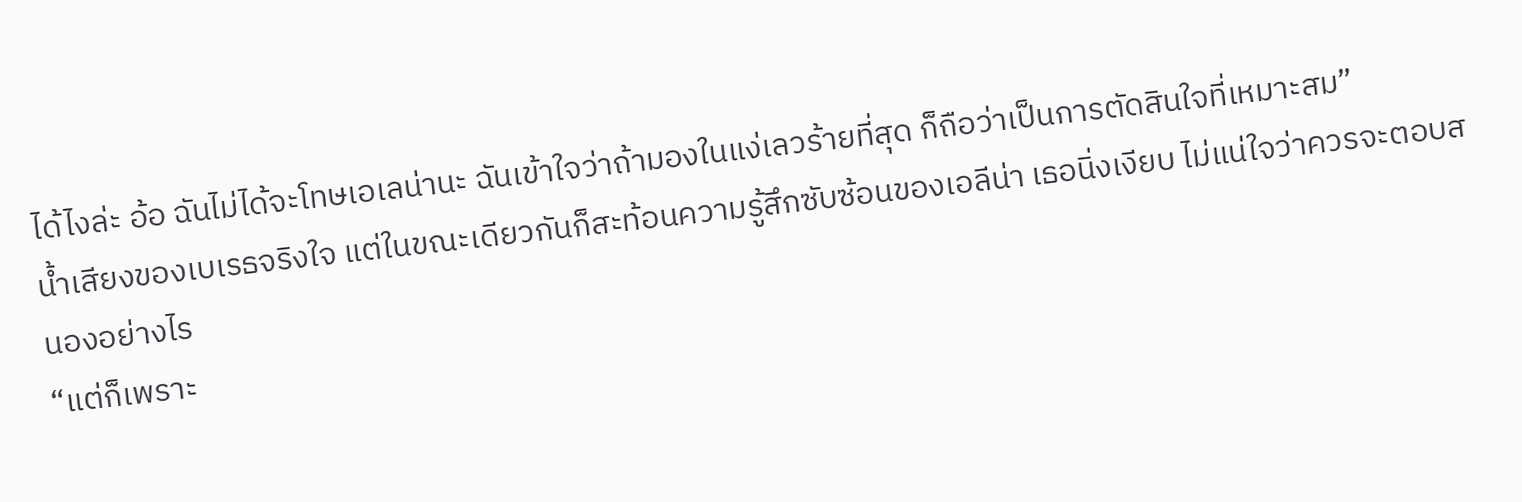ได้ไงล่ะ อ้อ ฉันไม่ได้จะโทษเอเลน่านะ ฉันเข้าใจว่าถ้ามองในแง่เลวร้ายที่สุด ก็ถือว่าเป็นการตัดสินใจที่เหมาะสม”
น้ำเสียงของเบเรธจริงใจ แต่ในขณะเดียวกันก็สะท้อนความรู้สึกซับซ้อนของเอลีน่า เธอนิ่งเงียบ ไม่แน่ใจว่าควรจะตอบสนองอย่างไร
“แต่ก็เพราะ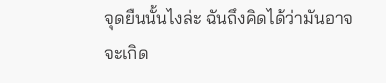จุดยืนนั้นไงล่ะ ฉันถึงคิดได้ว่ามันอาจจะเกิด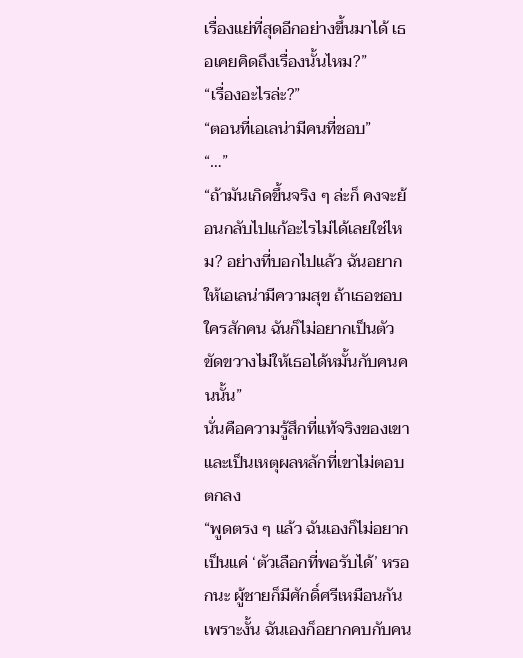เรื่องแย่ที่สุดอีกอย่างขึ้นมาได้ เธอเคยคิดถึงเรื่องนั้นไหม?”
“เรื่องอะไรล่ะ?”
“ตอนที่เอเลน่ามีคนที่ชอบ”
“…”
“ถ้ามันเกิดขึ้นจริง ๆ ล่ะก็ คงจะย้อนกลับไปแก้อะไรไม่ได้เลยใช่ไหม? อย่างที่บอกไปแล้ว ฉันอยากให้เอเลน่ามีความสุข ถ้าเธอชอบใครสักคน ฉันก็ไม่อยากเป็นตัวขัดขวางไม่ให้เธอได้หมั้นกับคนคนนั้น”
นั่นคือความรู้สึกที่แท้จริงของเขา และเป็นเหตุผลหลักที่เขาไม่ตอบตกลง
“พูดตรง ๆ แล้ว ฉันเองก็ไม่อยากเป็นแค่ ‘ตัวเลือกที่พอรับได้’ หรอกนะ ผู้ชายก็มีศักดิ์ศรีเหมือนกัน เพราะงั้น ฉันเองก็อยากคบกับคน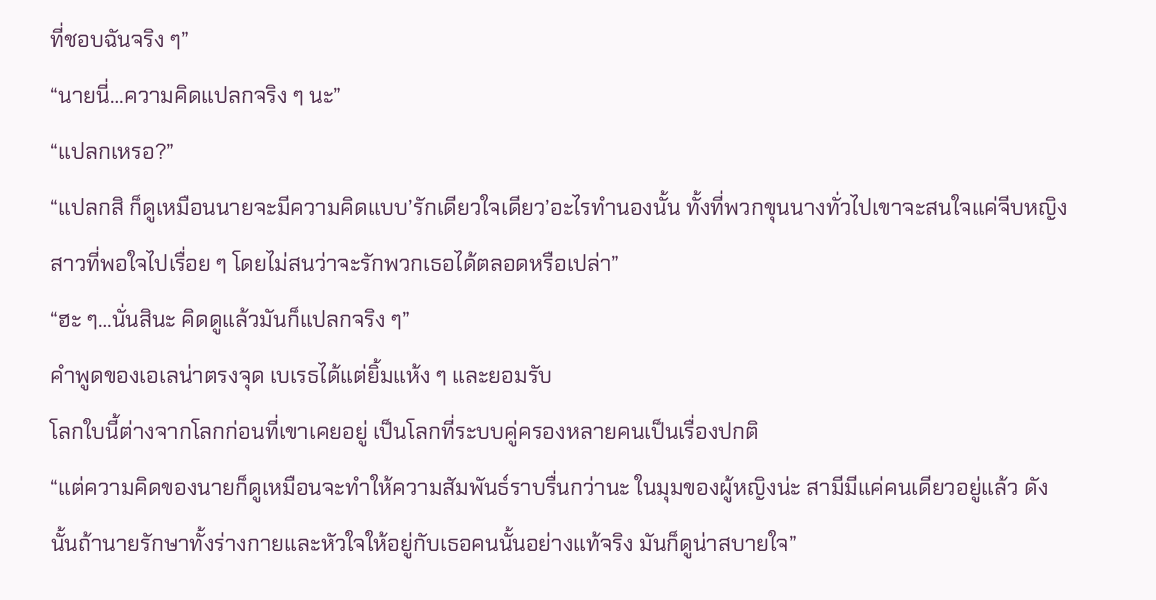ที่ชอบฉันจริง ๆ”
“นายนี่…ความคิดแปลกจริง ๆ นะ”
“แปลกเหรอ?”
“แปลกสิ ก็ดูเหมือนนายจะมีความคิดแบบ’รักเดียวใจเดียว’อะไรทำนองนั้น ทั้งที่พวกขุนนางทั่วไปเขาจะสนใจแค่จีบหญิงสาวที่พอใจไปเรื่อย ๆ โดยไม่สนว่าจะรักพวกเธอได้ตลอดหรือเปล่า”
“ฮะ ๆ…นั่นสินะ คิดดูแล้วมันก็แปลกจริง ๆ”
คำพูดของเอเลน่าตรงจุด เบเรธได้แต่ยิ้มแห้ง ๆ และยอมรับ
โลกใบนี้ต่างจากโลกก่อนที่เขาเคยอยู่ เป็นโลกที่ระบบคู่ครองหลายคนเป็นเรื่องปกติ
“แต่ความคิดของนายก็ดูเหมือนจะทำให้ความสัมพันธ์ราบรื่นกว่านะ ในมุมของผู้หญิงน่ะ สามีมีแค่คนเดียวอยู่แล้ว ดังนั้นถ้านายรักษาทั้งร่างกายและหัวใจให้อยู่กับเธอคนนั้นอย่างแท้จริง มันก็ดูน่าสบายใจ”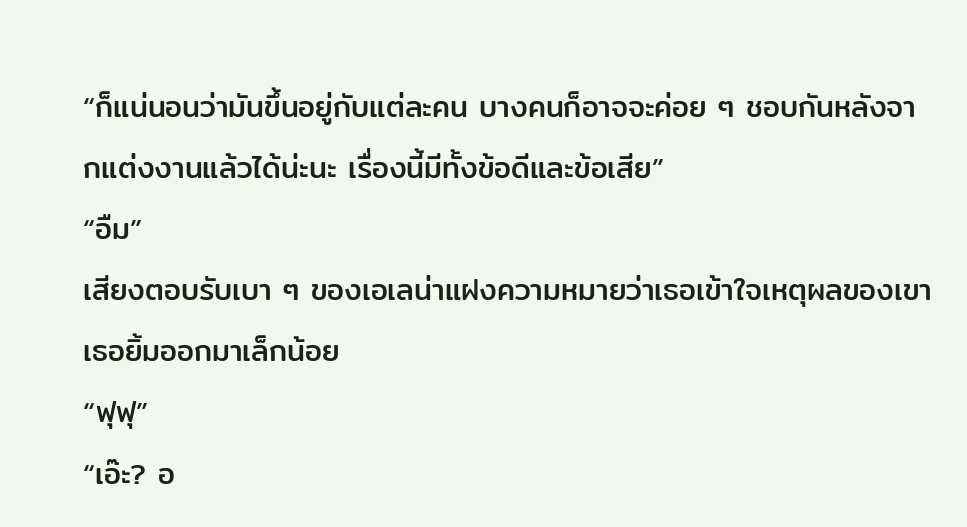“ก็แน่นอนว่ามันขึ้นอยู่กับแต่ละคน บางคนก็อาจจะค่อย ๆ ชอบกันหลังจากแต่งงานแล้วได้น่ะนะ เรื่องนี้มีทั้งข้อดีและข้อเสีย”
“อืม”
เสียงตอบรับเบา ๆ ของเอเลน่าแฝงความหมายว่าเธอเข้าใจเหตุผลของเขา
เธอยิ้มออกมาเล็กน้อย
“ฟุฟุ”
“เอ๊ะ? อ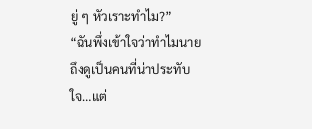ยู่ ๆ หัวเราะทำไม?”
“ฉันพึ่งเข้าใจว่าทำไมนายถึงดูเป็นคนที่น่าประทับใจ…แต่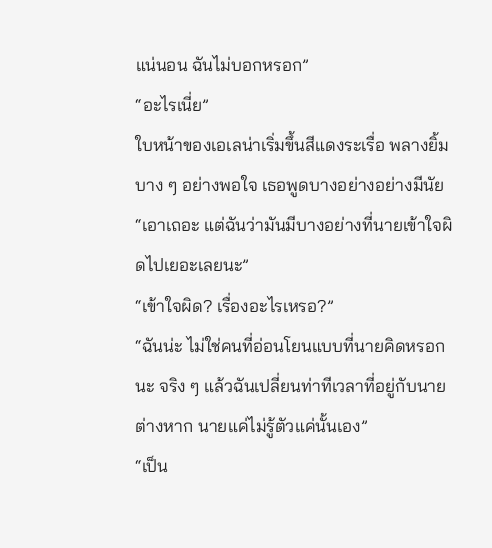แน่นอน ฉันไม่บอกหรอก”
“อะไรเนี่ย”
ใบหน้าของเอเลน่าเริ่มขึ้นสีแดงระเรื่อ พลางยิ้มบาง ๆ อย่างพอใจ เธอพูดบางอย่างอย่างมีนัย
“เอาเถอะ แต่ฉันว่ามันมีบางอย่างที่นายเข้าใจผิดไปเยอะเลยนะ”
“เข้าใจผิด? เรื่องอะไรเหรอ?”
“ฉันน่ะ ไม่ใช่คนที่อ่อนโยนแบบที่นายคิดหรอกนะ จริง ๆ แล้วฉันเปลี่ยนท่าทีเวลาที่อยู่กับนายต่างหาก นายแค่ไม่รู้ตัวแค่นั้นเอง”
“เป็น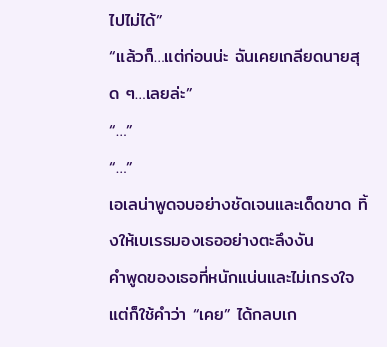ไปไม่ได้”
“แล้วก็…แต่ก่อนน่ะ ฉันเคยเกลียดนายสุด ๆ…เลยล่ะ”
“…”
“…”
เอเลน่าพูดจบอย่างชัดเจนและเด็ดขาด ทิ้งให้เบเรธมองเธออย่างตะลึงงัน
คำพูดของเธอที่หนักแน่นและไม่เกรงใจ แต่ก็ใช้คำว่า “เคย” ได้กลบเก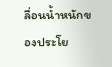ลื่อนน้ำหนักของประโย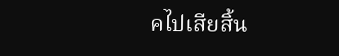คไปเสียสิ้น